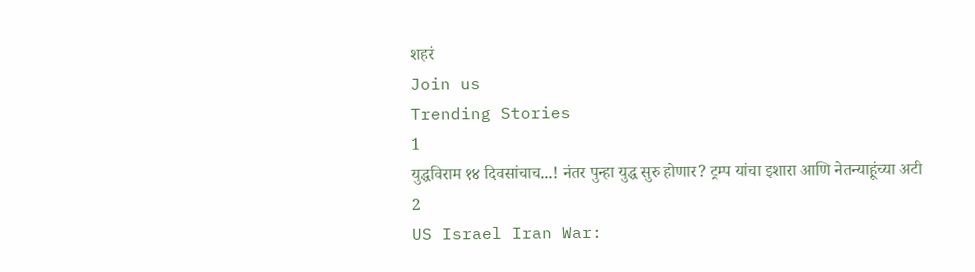शहरं
Join us
Trending Stories
1
युद्धविराम १४ दिवसांचाच...! नंतर पुन्हा युद्ध सुरु होणार? ट्रम्प यांचा इशारा आणि नेतन्याहूंच्या अटी
2
US Israel Iran War: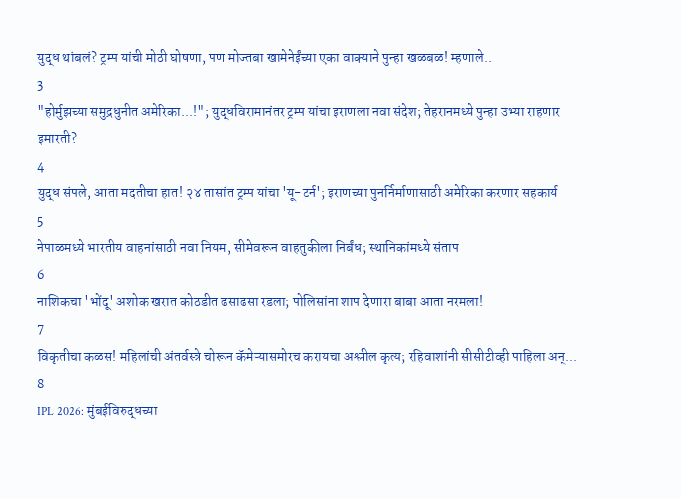युद्ध थांबलं? ट्रम्प यांची मोठी घोषणा, पण मोज्तबा खामेनेईंच्या एका वाक्याने पुन्हा खळबळ! म्हणाले..
3
"होर्मुझच्या समुद्रधुनीत अमेरिका...!"; युद्धविरामानंतर ट्रम्प यांचा इराणला नवा संदेश; तेहरानमध्ये पुन्हा उभ्या राहणार इमारती?
4
युद्ध संपले, आता मदतीचा हात! २४ तासांत ट्रम्प यांचा 'यू-टर्न'; इराणच्या पुनर्निर्माणासाठी अमेरिका करणार सहकार्य
5
नेपाळमध्ये भारतीय वाहनांसाठी नवा नियम, सीमेवरून वाहतुकीला निर्बंध; स्थानिकांमध्ये संताप
6
नाशिकचा 'भोंदू' अशोक खरात कोठडीत ढसाढसा रडला; पोलिसांना शाप देणारा बाबा आता नरमला!
7
विकृतीचा कळस! महिलांची अंतर्वस्त्रे चोरून कॅमेऱ्यासमोरच करायचा अश्लील कृत्य; रहिवाशांनी सीसीटीव्ही पाहिला अन्...
8
IPL 2026: मुंबईविरुद्धच्या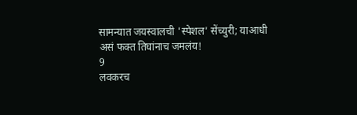सामन्यात जयस्वालची 'स्पेशल' सेंच्युरी; याआधी असं फक्त तिघांनाच जमलंय!
9
लवकरच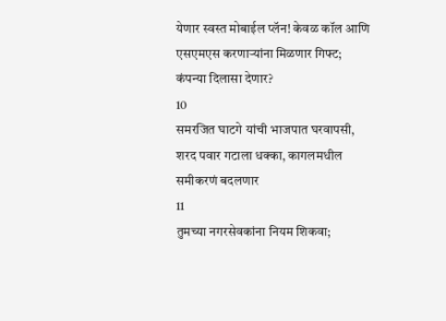येणार स्वस्त मोबाईल प्लॅन! केवळ कॉल आणि एसएमएस करणाऱ्यांना मिळणार गिफ्ट; कंपन्या दिलासा देणार?
10
समरजित घाटगे यांची भाजपात घरवापसी, शरद पवार गटाला धक्का, कागलमधील समीकरणं बदलणार
11
तुमच्या नगरसेवकांना नियम शिकवा;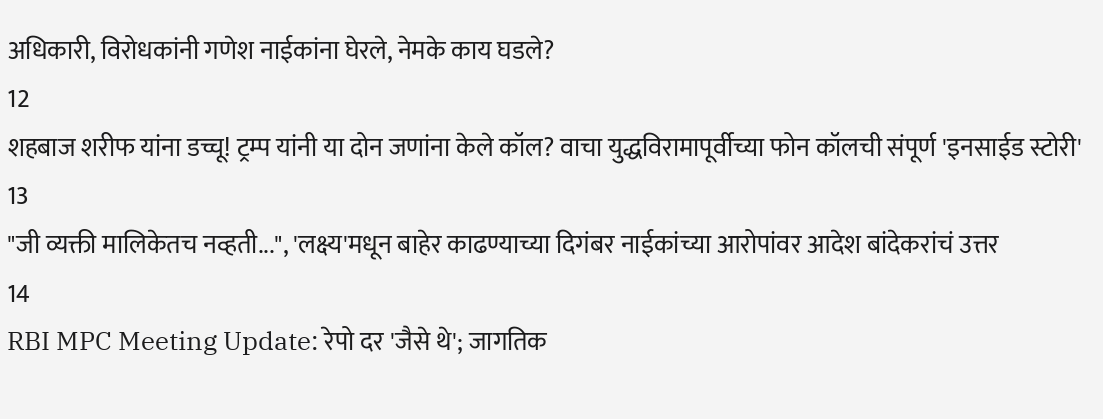अधिकारी, विरोधकांनी गणेश नाईकांना घेरले, नेमके काय घडले?
12
शहबाज शरीफ यांना डच्चू! ट्रम्प यांनी या दोन जणांना केले कॉल? वाचा युद्धविरामापूर्वीच्या फोन कॉलची संपूर्ण 'इनसाईड स्टोरी'
13
"जी व्यक्ती मालिकेतच नव्हती...", 'लक्ष्य'मधून बाहेर काढण्याच्या दिगंबर नाईकांच्या आरोपांवर आदेश बांदेकरांचं उत्तर
14
RBI MPC Meeting Update: रेपो दर 'जैसे थे'; जागतिक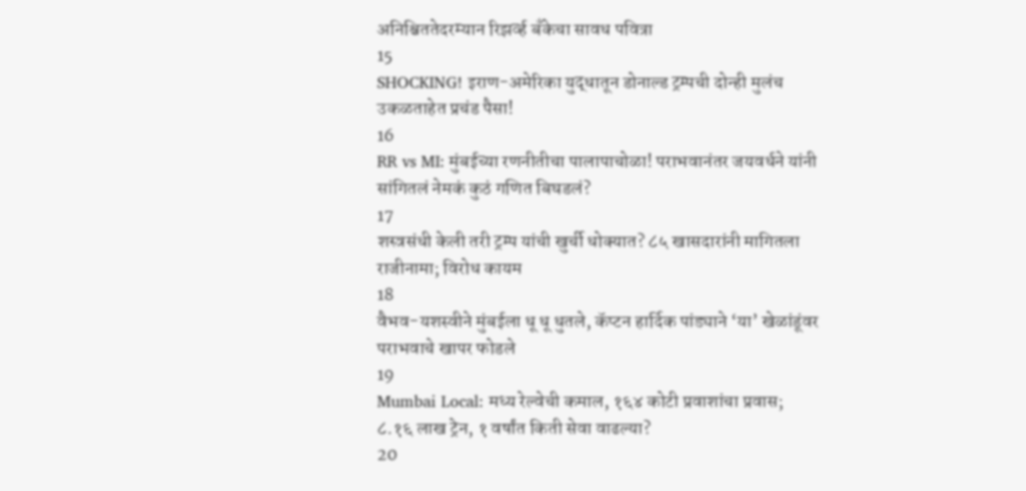अनिश्चिततेदरम्यान रिझर्व्ह बँकेचा सावध पवित्रा
15
SHOCKING! इराण-अमेरिका युद्धातून डोनाल्ड ट्रम्पची दोन्ही मुलंच उकळताहेत प्रचंड पैसा!
16
RR vs MI: मुंबईच्या रणनीतीचा पालापाचोळा! पराभवानंतर जयवर्धने यांनी सांगितलं नेमकं कुठं गणित बिघडलं?
17
शस्त्रसंधी केली तरी ट्रम्प यांची खुर्ची धोक्यात? ८५ खासदारांनी मागितला राजीनामा; विरोध कायम
18
वैभव-यशस्वीने मुंबईला धू धू धुतले, कॅप्टन हार्दिक पांड्याने ‘या’ खेळांडूंवर पराभवाचे खापर फोडले
19
Mumbai Local: मध्य रेल्वेची कमाल, १६४ कोटी प्रवाशांचा प्रवास; ८.१६ लाख ट्रेन, १ वर्षांत किती सेवा वाढल्या?
20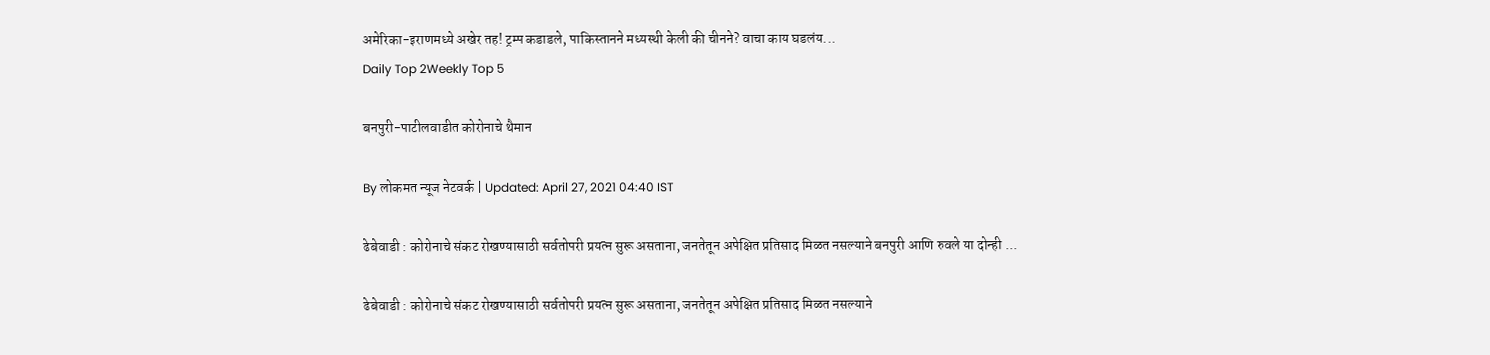अमेरिका-इराणमध्ये अखेर तह! ट्रम्प कडाडले, पाकिस्तानने मध्यस्थी केली की चीनने? वाचा काय घडलंय...
Daily Top 2Weekly Top 5

बनपुरी-पाटीलवाडीत कोरोनाचे थैमान

By लोकमत न्यूज नेटवर्क | Updated: April 27, 2021 04:40 IST

ढेबेवाडी : कोरोनाचे संकट रोखण्यासाठी सर्वतोपरी प्रयत्न सुरू असताना, जनतेतून अपेक्षित प्रतिसाद मिळत नसल्याने बनपुरी आणि रुवले या दोन्ही ...

ढेबेवाडी : कोरोनाचे संकट रोखण्यासाठी सर्वतोपरी प्रयत्न सुरू असताना, जनतेतून अपेक्षित प्रतिसाद मिळत नसल्याने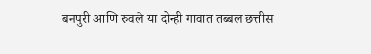बनपुरी आणि रुवले या दोन्ही गावात तब्बल छत्तीस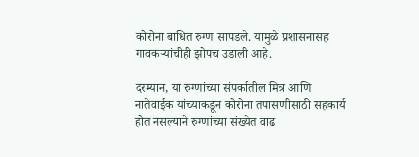कोरोना बाधित रुग्ण सापडले. यामुळे प्रशासनासह गावकऱ्यांचीही झोपच उडाली आहे.

दरम्यान, या रुग्णांच्या संपर्कातील मित्र आणि नातेवाईक यांच्याकडून कोरोना तपासणीसाठी सहकार्य होत नसल्याने रुग्णांच्या संख्येत वाढ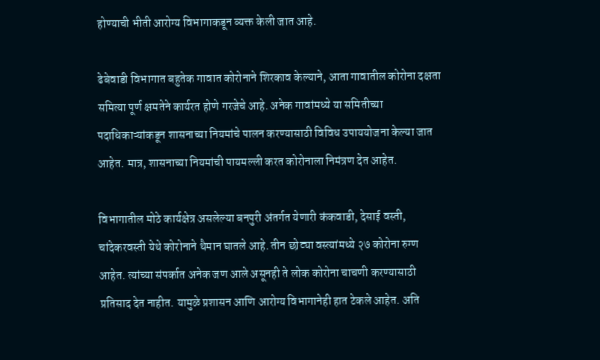होण्याची भीती आरोग्य विभागाकडून व्यक्त केली जात आहे.

ढेबेवाडी विभागात बहुतेक गावात कोरोनाने शिरकाव केल्याने, आता गावातील कोरोना दक्षता समित्या पूर्ण क्षमतेने कार्यरत होणे गरजेचे आहे. अनेक गावांमध्ये या समितीच्या पदाधिकाऱ्यांकडून शासनाच्या नियमांचे पालन करण्यासाठी विविध उपाययोजना केल्या जात आहेत. मात्र, शासनाच्या नियमांची पायमल्ली करत कोरोनाला निमंत्रण देत आहेत.

विभागातील मोठे कार्यक्षेत्र असलेल्या बनपुरी अंतर्गत येणारी कंकवाडी, देसाई वस्ती, चांदेकरवस्ती येथे कोरोनाने थैमान घातले आहे. तीन छोट्या वस्त्यांमध्ये २७ कोरोना रुग्ण आहेत. त्यांच्या संपर्कात अनेक जण आले असूनही ते लोक कोरोना चाचणी करण्यासाठी प्रतिसाद देत नाहीत. यामुळे प्रशासन आणि आरोग्य विभागानेही हात टेकले आहेत. अति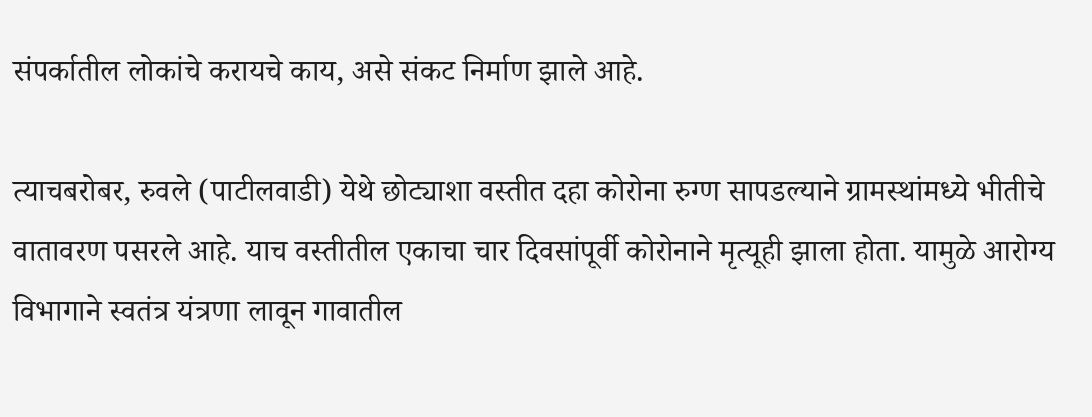संपर्कातील लोकांचे करायचे काय, असे संकट निर्माण झाले आहे.

त्याचबरोबर, रुवले (पाटीलवाडी) येथे छोट्याशा वस्तीत दहा कोरोना रुग्ण सापडल्याने ग्रामस्थांमध्ये भीतीचे वातावरण पसरले आहे. याच वस्तीतील एकाचा चार दिवसांपूर्वी कोरोनाने मृत्यूही झाला होता. यामुळे आरोग्य विभागाने स्वतंत्र यंत्रणा लावून गावातील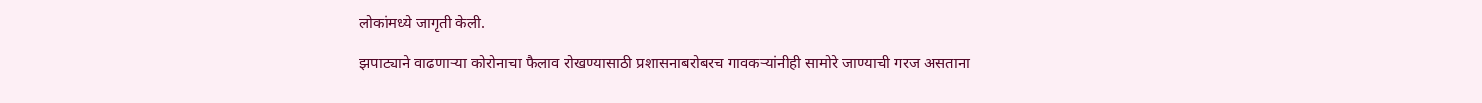लोकांमध्ये जागृती केली.

झपाट्याने वाढणाऱ्या कोरोनाचा फैलाव रोखण्यासाठी प्रशासनाबरोबरच गावकऱ्यांनीही सामोरे जाण्याची गरज असताना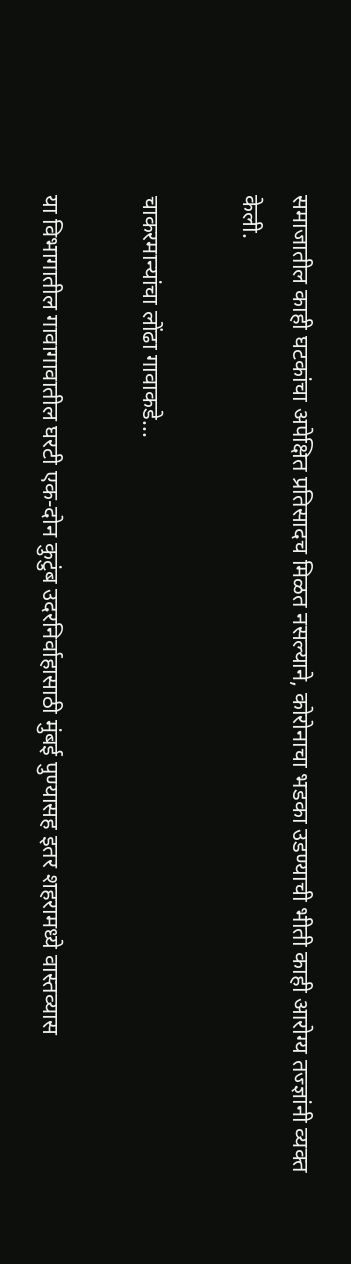समाजातील काही घटकांचा अपेक्षित प्रतिसादच मिळत नसल्याने, कोरोनाचा भडका उडण्याची भीती काही आरोग्य तज्ज्ञांनी व्यक्त केली.

चाकरमान्यांचा लोंढा गावाकडे...

या विभागातील गावागावातील घरटी एक-दोन कुटुंब उदरनिर्वाहासाठी मुंबई पुण्यासह इतर शहरामध्ये वास्तव्यास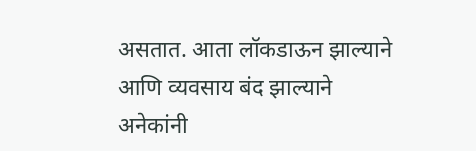असतात. आता लॉकडाऊन झाल्याने आणि व्यवसाय बंद झाल्याने अनेकांनी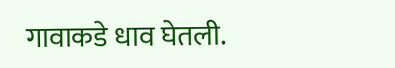गावाकडे धाव घेतली.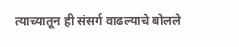त्याच्यातून ही संसर्ग वाढल्याचे बोलले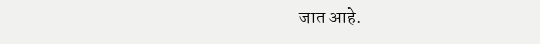जात आहे.